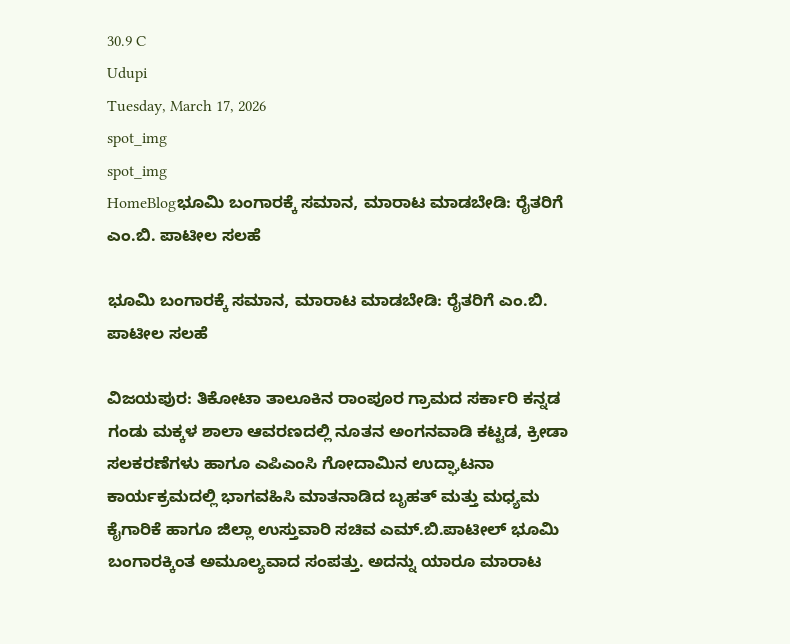30.9 C
Udupi
Tuesday, March 17, 2026
spot_img
spot_img
HomeBlogಭೂಮಿ ಬಂಗಾರಕ್ಕೆ ಸಮಾನ, ಮಾರಾಟ ಮಾಡಬೇಡಿ: ರೈತರಿಗೆ ಎಂ.ಬಿ. ಪಾಟೀಲ ಸಲಹೆ

ಭೂಮಿ ಬಂಗಾರಕ್ಕೆ ಸಮಾನ, ಮಾರಾಟ ಮಾಡಬೇಡಿ: ರೈತರಿಗೆ ಎಂ.ಬಿ. ಪಾಟೀಲ ಸಲಹೆ

ವಿಜಯಪುರ: ತಿಕೋಟಾ ತಾಲೂಕಿನ ರಾಂಪೂರ ಗ್ರಾಮದ ಸರ್ಕಾರಿ ಕನ್ನಡ ಗಂಡು ಮಕ್ಕಳ ಶಾಲಾ ಆವರಣದಲ್ಲಿ ನೂತನ ಅಂಗನವಾಡಿ ಕಟ್ಟಡ, ಕ್ರೀಡಾ ಸಲಕರಣೆಗಳು ಹಾಗೂ ಎಪಿಎಂಸಿ ಗೋದಾಮಿನ ಉದ್ಘಾಟನಾ ಕಾರ್ಯಕ್ರಮದಲ್ಲಿ ಭಾಗವಹಿಸಿ ಮಾತನಾಡಿದ ಬೃಹತ್ ಮತ್ತು ಮಧ್ಯಮ ಕೈಗಾರಿಕೆ ಹಾಗೂ ಜಿಲ್ಲಾ ಉಸ್ತುವಾರಿ ಸಚಿವ ಎಮ್.ಬಿ.ಪಾಟೀಲ್ ಭೂಮಿ ಬಂಗಾರಕ್ಕಿಂತ ಅಮೂಲ್ಯವಾದ ಸಂಪತ್ತು. ಅದನ್ನು ಯಾರೂ ಮಾರಾಟ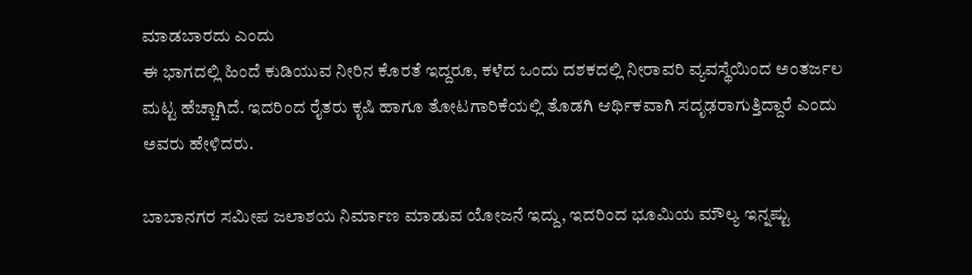ಮಾಡಬಾರದು ಎಂದು
ಈ ಭಾಗದಲ್ಲಿ ಹಿಂದೆ ಕುಡಿಯುವ ನೀರಿನ ಕೊರತೆ ಇದ್ದರೂ, ಕಳೆದ ಒಂದು ದಶಕದಲ್ಲಿ ನೀರಾವರಿ ವ್ಯವಸ್ಥೆಯಿಂದ ಅಂತರ್ಜಲ ಮಟ್ಟ ಹೆಚ್ಚಾಗಿದೆ. ಇದರಿಂದ ರೈತರು ಕೃಷಿ ಹಾಗೂ ತೋಟಗಾರಿಕೆಯಲ್ಲಿ ತೊಡಗಿ ಆರ್ಥಿಕವಾಗಿ ಸದೃಢರಾಗುತ್ತಿದ್ದಾರೆ ಎಂದು ಅವರು ಹೇಳಿದರು.

ಬಾಬಾನಗರ ಸಮೀಪ ಜಲಾಶಯ ನಿರ್ಮಾಣ ಮಾಡುವ ಯೋಜನೆ ಇದ್ದು, ಇದರಿಂದ ಭೂಮಿಯ ಮೌಲ್ಯ ಇನ್ನಷ್ಟು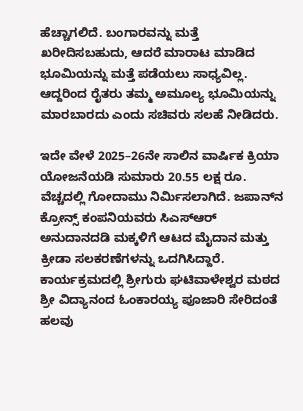ಹೆಚ್ಚಾಗಲಿದೆ. ಬಂಗಾರವನ್ನು ಮತ್ತೆ ಖರೀದಿಸಬಹುದು, ಆದರೆ ಮಾರಾಟ ಮಾಡಿದ ಭೂಮಿಯನ್ನು ಮತ್ತೆ ಪಡೆಯಲು ಸಾಧ್ಯವಿಲ್ಲ. ಆದ್ದರಿಂದ ರೈತರು ತಮ್ಮ ಅಮೂಲ್ಯ ಭೂಮಿಯನ್ನು ಮಾರಬಾರದು ಎಂದು ಸಚಿವರು ಸಲಹೆ ನೀಡಿದರು.

ಇದೇ ವೇಳೆ 2025–26ನೇ ಸಾಲಿನ ವಾರ್ಷಿಕ ಕ್ರಿಯಾ ಯೋಜನೆಯಡಿ ಸುಮಾರು 20.55 ಲಕ್ಷ ರೂ. ವೆಚ್ಚದಲ್ಲಿ ಗೋದಾಮು ನಿರ್ಮಿಸಲಾಗಿದೆ. ಜಪಾನ್‌ನ ಕ್ರೋನ್ಸ್ ಕಂಪನಿಯವರು ಸಿಎಸ್‌ಆರ್ ಅನುದಾನದಡಿ ಮಕ್ಕಳಿಗೆ ಆಟದ ಮೈದಾನ ಮತ್ತು ಕ್ರೀಡಾ ಸಲಕರಣೆಗಳನ್ನು ಒದಗಿಸಿದ್ದಾರೆ. ಕಾರ್ಯಕ್ರಮದಲ್ಲಿ ಶ್ರೀಗುರು ಘಟಿವಾಳೇಶ್ವರ ಮಠದ ಶ್ರೀ ವಿದ್ಯಾನಂದ ಓಂಕಾರಯ್ಯ ಪೂಜಾರಿ ಸೇರಿದಂತೆ ಹಲವು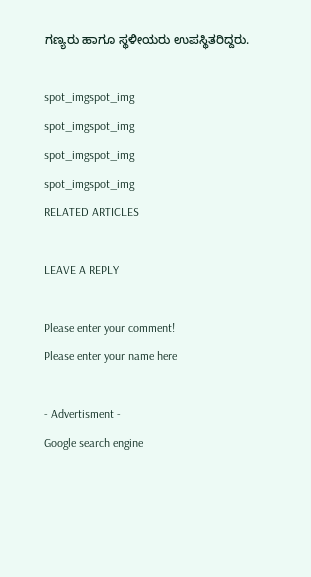ಗಣ್ಯರು ಹಾಗೂ ಸ್ಥಳೀಯರು ಉಪಸ್ಥಿತರಿದ್ದರು.

spot_imgspot_img
spot_imgspot_img
spot_imgspot_img
spot_imgspot_img
RELATED ARTICLES

LEAVE A REPLY

Please enter your comment!
Please enter your name here

- Advertisment -
Google search engine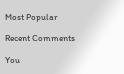Most Popular

Recent Comments

You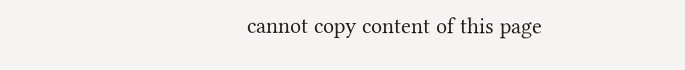cannot copy content of this page